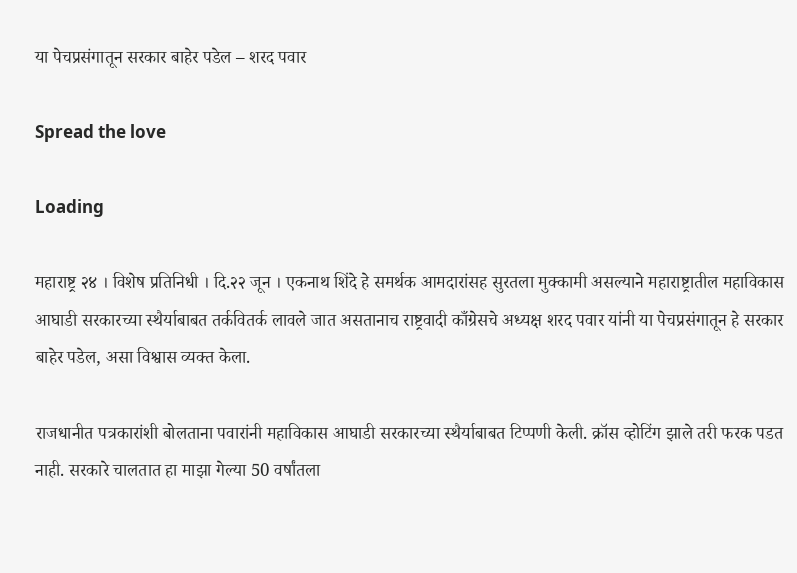या पेचप्रसंगातून सरकार बाहेर पडेल – शरद पवार

Spread the love

Loading

महाराष्ट्र २४ । विशेष प्रतिनिधी । दि.२२ जून । एकनाथ शिंदे हे समर्थक आमदारांसह सुरतला मुक्कामी असल्याने महाराष्ट्रातील महाविकास आघाडी सरकारच्या स्थैर्याबाबत तर्कवितर्क लावले जात असतानाच राष्ट्रवादी काँग्रेसचे अध्यक्ष शरद पवार यांनी या पेचप्रसंगातून हे सरकार बाहेर पडेल, असा विश्वास व्यक्त केला.

राजधानीत पत्रकारांशी बोलताना पवारांनी महाविकास आघाडी सरकारच्या स्थैर्याबाबत टिप्पणी केली. क्रॉस व्होटिंग झाले तरी फरक पडत नाही. सरकारे चालतात हा माझा गेल्या 50 वर्षांतला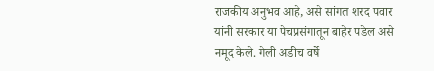राजकीय अनुभव आहे, असे सांगत शरद पवार यांनी सरकार या पेचप्रसंगातून बाहेर पडेल असे नमूद केले. गेली अडीच वर्षे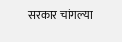सरकार चांगल्या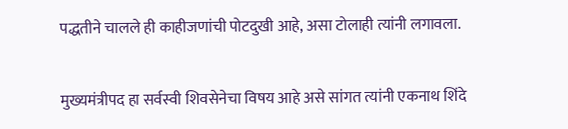पद्धतीने चालले ही काहीजणांची पोटदुखी आहे, असा टोलाही त्यांनी लगावला.

मुख्यमंत्रीपद हा सर्वस्वी शिवसेनेचा विषय आहे असे सांगत त्यांनी एकनाथ शिंदे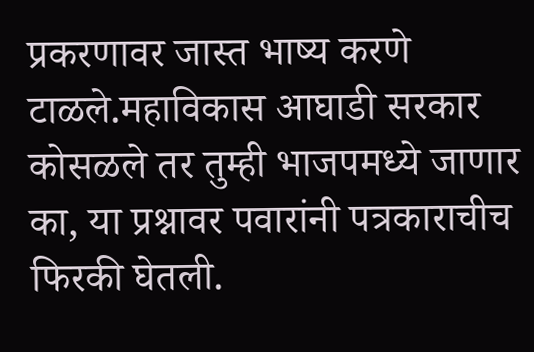प्रकरणावर जास्त भाष्य करणे टाळले.महाविकास आघाडी सरकार कोसळले तर तुम्ही भाजपमध्ये जाणार का, या प्रश्नावर पवारांनी पत्रकाराचीच फिरकी घेतली.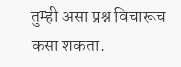तुम्ही असा प्रश्न विचारूच कसा शकता.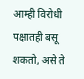आम्ही विरोधी पक्षातही बसू शकतो, असे ते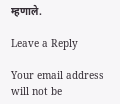म्हणाले.

Leave a Reply

Your email address will not be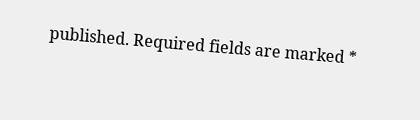published. Required fields are marked *